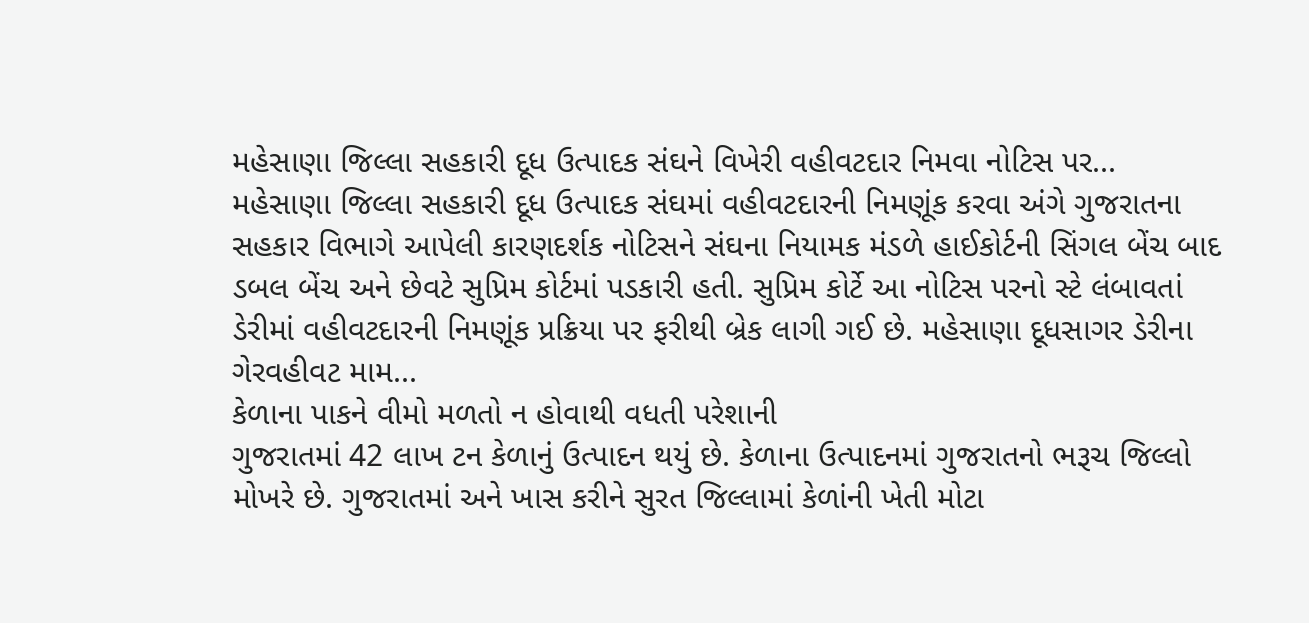મહેસાણા જિલ્લા સહકારી દૂધ ઉત્પાદક સંઘને વિખેરી વહીવટદાર નિમવા નોટિસ પર...
મહેસાણા જિલ્લા સહકારી દૂધ ઉત્પાદક સંઘમાં વહીવટદારની નિમણૂંક કરવા અંગે ગુજરાતના સહકાર વિભાગે આપેલી કારણદર્શક નોટિસને સંઘના નિયામક મંડળે હાઈકોર્ટની સિંગલ બેંચ બાદ ડબલ બેંચ અને છેવટે સુપ્રિમ કોર્ટમાં પડકારી હતી. સુપ્રિમ કોર્ટે આ નોટિસ પરનો સ્ટે લંબાવતાં ડેરીમાં વહીવટદારની નિમણૂંક પ્રક્રિયા પર ફરીથી બ્રેક લાગી ગઈ છે. મહેસાણા દૂધસાગર ડેરીના ગેરવહીવટ મામ...
કેળાના પાકને વીમો મળતો ન હોવાથી વધતી પરેશાની
ગુજરાતમાં 42 લાખ ટન કેળાનું ઉત્પાદન થયું છે. કેળાના ઉત્પાદનમાં ગુજરાતનો ભરૂચ જિલ્લો મોખરે છે. ગુજરાતમાં અને ખાસ કરીને સુરત જિલ્લામાં કેળાંની ખેતી મોટા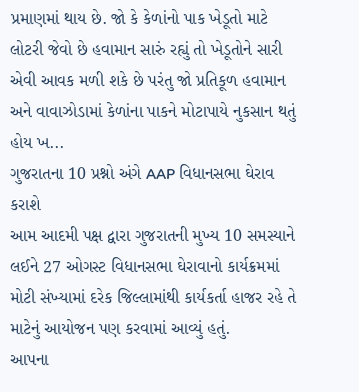પ્રમાણમાં થાય છે. જો કે કેળાંનો પાક ખેડૂતો માટે લોટરી જેવો છે હવામાન સારું રહ્યું તો ખેડૂતોને સારી એવી આવક મળી શકે છે પરંતુ જો પ્રતિકૂળ હવામાન અને વાવાઝોડામાં કેળાંના પાકને મોટાપાયે નુકસાન થતું હોય ખ...
ગુજરાતના 10 પ્રશ્નો અંગે AAP વિધાનસભા ઘેરાવ કરાશે
આમ આદમી પક્ષ દ્વારા ગુજરાતની મુખ્ય 10 સમસ્યાને લઈને 27 ઓગસ્ટ વિધાનસભા ઘેરાવાનો કાર્યક્રમમાં મોટી સંખ્યામાં દરેક જિલ્લામાંથી કાર્યકર્તા હાજર રહે તે માટેનું આયોજન પણ કરવામાં આવ્યું હતું.
આપના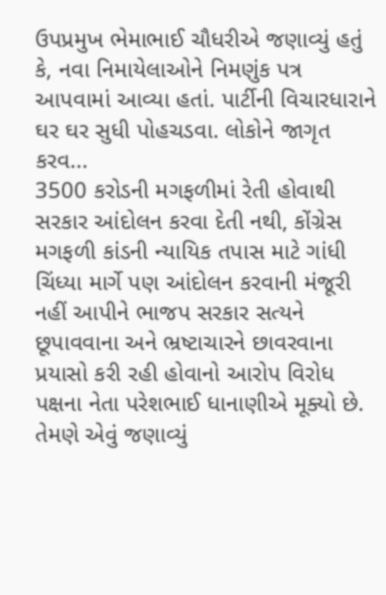ઉપપ્રમુખ ભેમાભાઈ ચૌધરીએ જણાવ્યું હતું કે, નવા નિમાયેલાઓને નિમણુંક પત્ર આપવામાં આવ્યા હતાં. પાર્ટીની વિચારધારાને ઘર ઘર સુધી પોહચડવા. લોકોને જાગૃત કરવ...
3500 કરોડની મગફળીમાં રેતી હોવાથી સરકાર આંદોલન કરવા દેતી નથી, કોંગ્રેસ
મગફળી કાંડની ન્યાયિક તપાસ માટે ગાંધી ચિંધ્યા માર્ગે પણ આંદોલન કરવાની મંજૂરી નહીં આપીને ભાજપ સરકાર સત્યને છૂપાવવાના અને ભ્રષ્ટાચારને છાવરવાના પ્રયાસો કરી રહી હોવાનો આરોપ વિરોધ પક્ષના નેતા પરેશભાઈ ધાનાણીએ મૂક્યો છે. તેમણે એવું જણાવ્યું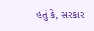હતું કે, સરકાર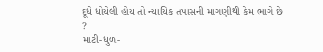દૂધે ધોયેલી હોય તો ન્યાયિક તપાસની માગણીથી કેમ ભાગે છે ?
માટી-ધુળ-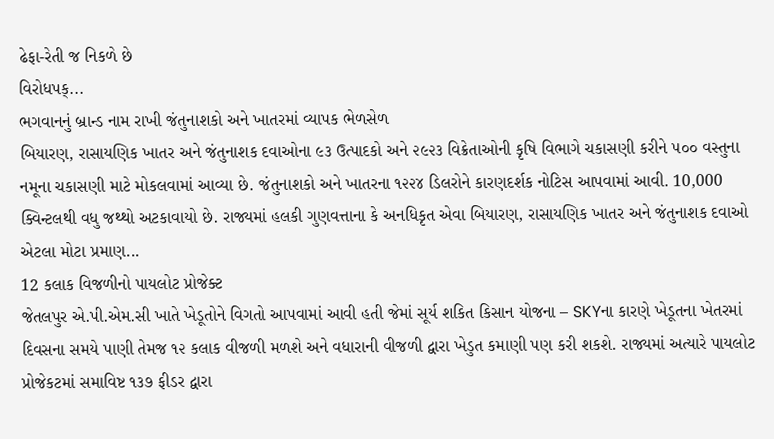ઢેફા-રેતી જ નિકળે છે
વિરોધપક્...
ભગવાનનું બ્રાન્ડ નામ રાખી જંતુનાશકો અને ખાતરમાં વ્યાપક ભેળસેળ
બિયારણ, રાસાયણિક ખાતર અને જંતુનાશક દવાઓના ૯૩ ઉત્પાદકો અને ૨૯૨૩ વિક્રેતાઓની કૃષિ વિભાગે ચકાસણી કરીને ૫૦૦ વસ્તુના નમૂના ચકાસણી માટે મોકલવામાં આવ્યા છે. જંતુનાશકો અને ખાતરના ૧૨૨૪ ડિલરોને કારણદર્શક નોટિસ આપવામાં આવી. 10,000 ક્વિન્ટલથી વધુ જથ્થો અટકાવાયો છે. રાજ્યમાં હલકી ગુણવત્તાના કે અનધિકૃત એવા બિયારણ, રાસાયણિક ખાતર અને જંતુનાશક દવાઓ એટલા મોટા પ્રમાણ...
12 કલાક વિજળીનો પાયલોટ પ્રોજેક્ટ
જેતલપુર એ.પી.એમ.સી ખાતે ખેડૂતોને વિગતો આપવામાં આવી હતી જેમાં સૂર્ય શકિત કિસાન યોજના – SKYના કારણે ખેડૂતના ખેતરમાં દિવસના સમયે પાણી તેમજ ૧૨ કલાક વીજળી મળશે અને વધારાની વીજળી દ્વારા ખેડુત કમાણી પણ કરી શકશે. રાજ્યમાં અત્યારે પાયલોટ પ્રોજેકટમાં સમાવિષ્ટ ૧૩૭ ફીડર દ્વારા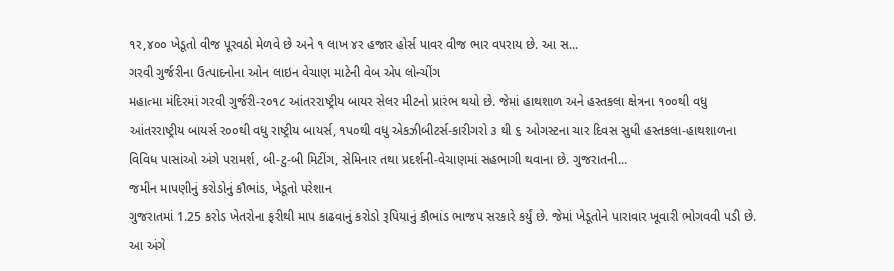૧ર,૪૦૦ ખેડૂતો વીજ પૂરવઠો મેળવે છે અને ૧ લાખ ૪ર હજાર હોર્સ પાવર વીજ ભાર વપરાય છે. આ સ...
ગરવી ગુર્જરીના ઉત્પાદનોના ઓન લાઇન વેચાણ માટેની વેબ એપ લોન્ચીંગ
મહાત્મા મંદિરમાં ગરવી ગુર્જરી-ર૦૧૮ આંતરરાષ્ટ્રીય બાયર સેલર મીટનો પ્રારંભ થયો છે. જેમાં હાથશાળ અને હસ્તકલા ક્ષેત્રના ૧૦૦થી વધુ આંતરરાષ્ટ્રીય બાયર્સ ર૦૦થી વધુ રાષ્ટ્રીય બાયર્સ, ૧પ૦થી વધુ એકઝીબીટર્સ-કારીગરો ૩ થી ૬ ઓગસ્ટના ચાર દિવસ સુધી હસ્તકલા-હાથશાળના વિવિધ પાસાંઓ અંગે પરામર્શ, બી-ટુ-બી મિટીંગ, સેમિનાર તથા પ્રદર્શની-વેચાણમાં સહભાગી થવાના છે. ગુજરાતની...
જમીન માપણીનું કરોડોનું કૌભાંડ, ખેડૂતો પરેશાન
ગુજરાતમાં 1.25 કરોડ ખેતરોના ફરીથી માપ કાઢવાનું કરોડો રૂપિયાનું કૌભાંડ ભાજપ સરકારે કર્યું છે. જેમાં ખેડૂતોને પારાવાર ખૂવારી ભોગવવી પડી છે. આ અંગે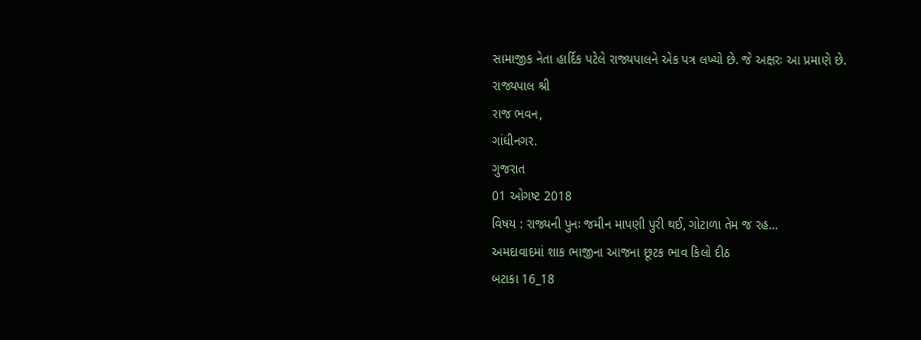સામાજીક નેતા હાર્દિક પટેલે રાજ્યપાલને એક પત્ર લખ્યો છે. જે અક્ષરઃ આ પ્રમાણે છે.
રાજ્યપાલ શ્રી
રાજ ભવન,
ગાંધીનગર.
ગુજરાત
01 ઓગષ્ટ 2018
વિષય : રાજ્યની પુનઃ જમીન માપણી પુરી થઈ, ગોટાળા તેમ જ રહ...
અમદાવાદમાં શાક ભાજીના આજના છૂટક ભાવ કિલો દીઠ
બટાકા 16_18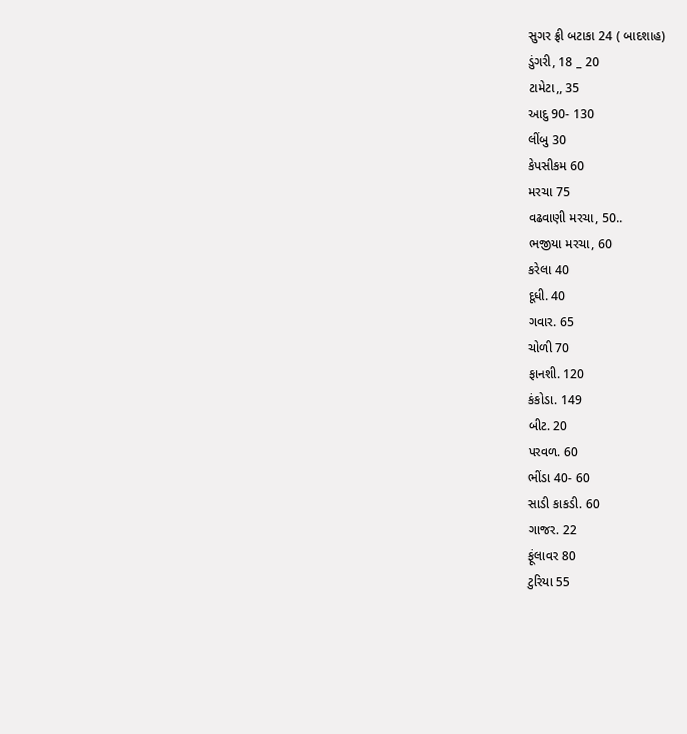સુગર ફ્રી બટાકા 24 ( બાદશાહ)
ડુંગરી, 18 _ 20
ટામેટા,, 35
આદુ 90- 130
લીંબુ 30
કેપસીકમ 60
મરચા 75
વઢવાણી મરચા, 50..
ભજીયા મરચા, 60
કરેલા 40
દૂધી. 40
ગવાર. 65
ચોળી 70
ફાનશી. 120
કંકોડા. 149
બીટ. 20
પરવળ. 60
ભીંડા 40- 60
સાડી કાકડી. 60
ગાજર. 22
ફૂંલાવર 80
ટુરિયા 55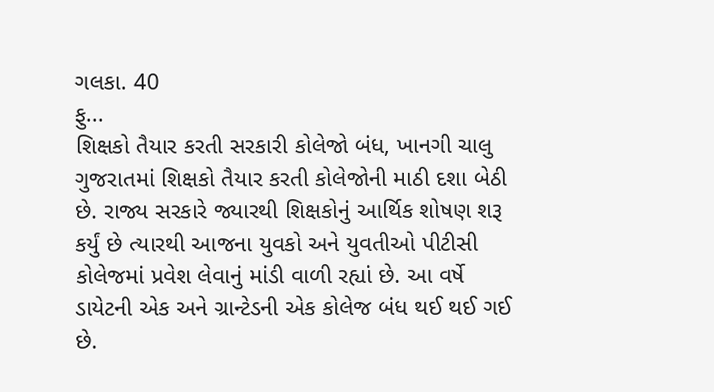ગલકા. 40
ફુ...
શિક્ષકો તૈયાર કરતી સરકારી કોલેજો બંધ, ખાનગી ચાલુ
ગુજરાતમાં શિક્ષકો તૈયાર કરતી કોલેજોની માઠી દશા બેઠી છે. રાજ્ય સરકારે જ્યારથી શિક્ષકોનું આર્થિક શોષણ શરૂ કર્યું છે ત્યારથી આજના યુવકો અને યુવતીઓ પીટીસી કોલેજમાં પ્રવેશ લેવાનું માંડી વાળી રહ્યાં છે. આ વર્ષે ડાયેટની એક અને ગ્રાન્ટેડની એક કોલેજ બંધ થઈ થઈ ગઈ છે.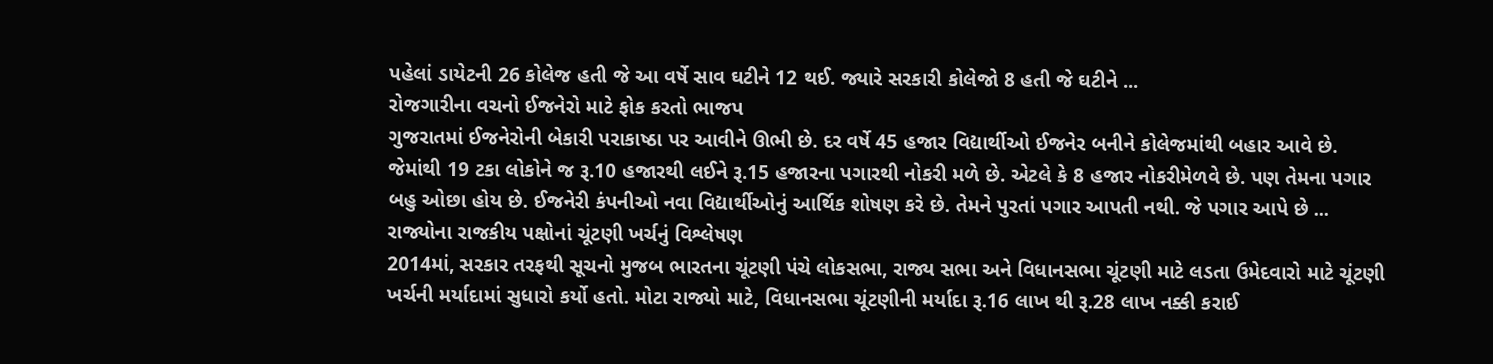પહેલાં ડાયેટની 26 કોલેજ હતી જે આ વર્ષે સાવ ઘટીને 12 થઈ. જ્યારે સરકારી કોલેજો 8 હતી જે ઘટીને ...
રોજગારીના વચનો ઈજનેરો માટે ફોક કરતો ભાજપ
ગુજરાતમાં ઈજનેરોની બેકારી પરાકાષ્ઠા પર આવીને ઊભી છે. દર વર્ષે 45 હજાર વિદ્યાર્થીઓ ઈજનેર બનીને કોલેજમાંથી બહાર આવે છે. જેમાંથી 19 ટકા લોકોને જ રૂ.10 હજારથી લઈને રૂ.15 હજારના પગારથી નોકરી મળે છે. એટલે કે 8 હજાર નોકરીમેળવે છે. પણ તેમના પગાર બહુ ઓછા હોય છે. ઈજનેરી કંપનીઓ નવા વિદ્યાર્થીઓનું આર્થિક શોષણ કરે છે. તેમને પુરતાં પગાર આપતી નથી. જે પગાર આપે છે ...
રાજ્યોના રાજકીય પક્ષોનાં ચૂંટણી ખર્ચનું વિશ્લેષણ
2014માં, સરકાર તરફથી સૂચનો મુજબ ભારતના ચૂંટણી પંચે લોકસભા, રાજ્ય સભા અને વિધાનસભા ચૂંટણી માટે લડતા ઉમેદવારો માટે ચૂંટણી ખર્ચની મર્યાદામાં સુધારો કર્યો હતો. મોટા રાજ્યો માટે, વિધાનસભા ચૂંટણીની મર્યાદા રૂ.16 લાખ થી રૂ.28 લાખ નક્કી કરાઈ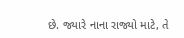છે. જ્યારે નાના રાજ્યો માટે, તે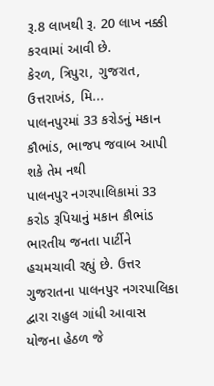રૂ.8 લાખથી રૂ. 20 લાખ નક્કી કરવામાં આવી છે.
કેરળ, ત્રિપુરા, ગુજરાત, ઉત્તરાખંડ, મિ...
પાલનપુરમાં 33 કરોડનું મકાન કૌભાંડ, ભાજપ જવાબ આપી શકે તેમ નથી
પાલનપુર નગરપાલિકામાં 33 કરોડ રૂપિયાનું મકાન કૌભાંડ ભારતીય જનતા પાર્ટીને હચમચાવી રહ્યું છે. ઉત્તર ગુજરાતના પાલનપુર નગરપાલિકા દ્વારા રાહુલ ગાંધી આવાસ યોજના હેઠળ જે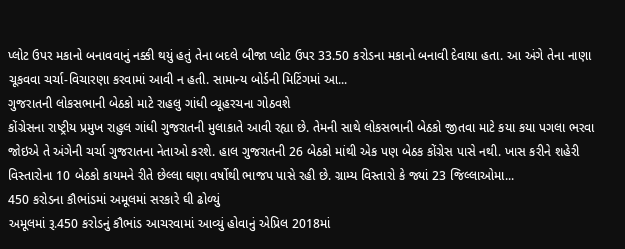પ્લોટ ઉપર મકાનો બનાવવાનું નક્કી થયું હતું તેના બદલે બીજા પ્લોટ ઉપર 33.50 કરોડના મકાનો બનાવી દેવાયા હતા. આ અંગે તેના નાણા ચૂકવવા ચર્ચા-વિચારણા કરવામાં આવી ન હતી. સામાન્ય બોર્ડની મિટિંગમાં આ...
ગુજરાતની લોકસભાની બેઠકો માટે રાહલુ ગાંધી વ્યૂહરચના ગોઠવશે
કોંગ્રેસના રાષ્ટ્રીય પ્રમુખ રાહુલ ગાંધી ગુજરાતની મુલાકાતે આવી રહ્યા છે. તેમની સાથે લોકસભાની બેઠકો જીતવા માટે કયા કયા પગલા ભરવા જોઇએ તે અંગેની ચર્ચા ગુજરાતના નેતાઓ કરશે. હાલ ગુજરાતની 26 બેઠકો માંથી એક પણ બેઠક કોંગ્રેસ પાસે નથી. ખાસ કરીને શહેરી વિસ્તારોના 10 બેઠકો કાયમને રીતે છેલ્લા ઘણા વર્ષોથી ભાજપ પાસે રહી છે. ગ્રામ્ય વિસ્તારો કે જ્યાં 23 જિલ્લાઓમા...
450 કરોડના કૌભાંડમાં અમૂલમાં સરકારે ઘી ઢોળ્યું
અમૂલમાં રૂ.450 કરોડનું કૌભાંડ આચરવામાં આવ્યું હોવાનું એપ્રિલ 2018માં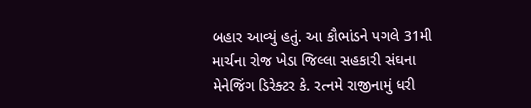બહાર આવ્યું હતું. આ કૌભાંડને પગલે 31મી માર્ચના રોજ ખેડા જિલ્લા સહકારી સંઘના મેનેજિંગ ડિરેક્ટર કે. રત્નમે રાજીનામું ધરી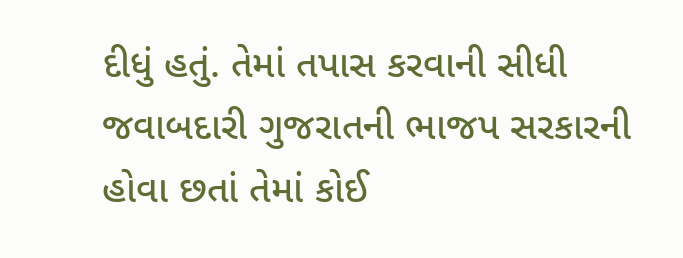દીધું હતું. તેમાં તપાસ કરવાની સીધી જવાબદારી ગુજરાતની ભાજપ સરકારની હોવા છતાં તેમાં કોઈ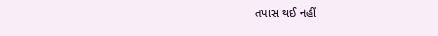તપાસ થઈ નહીં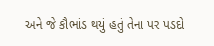અને જે કૌભાંડ થયું હતું તેના પર પડદો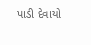પાડી દેવાયો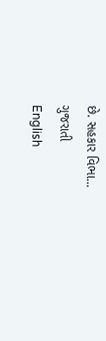છે. સહકાર વિભા...
ગુજરાતી
English